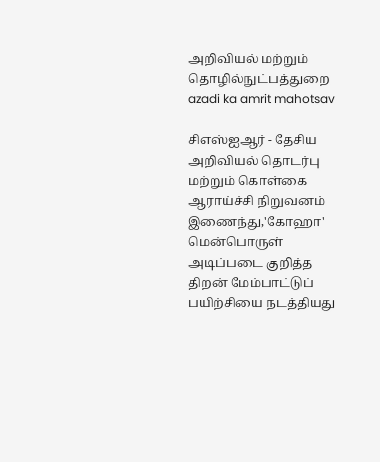அறிவியல் மற்றும் தொழில்நுட்பத்துறை
azadi ka amrit mahotsav

சிஎஸ்ஐஆர் - தேசிய அறிவியல் தொடர்பு மற்றும் கொள்கை ஆராய்ச்சி நிறுவனம் இணைந்து,'கோஹா' மென்பொருள் அடிப்படை குறித்த திறன் மேம்பாட்டுப் பயிற்சியை நடத்தியது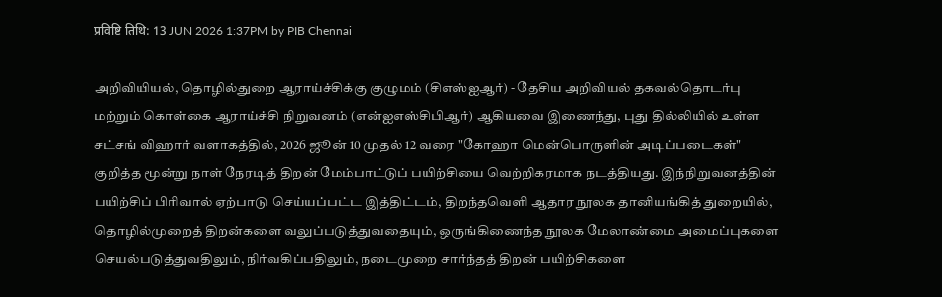प्रविष्टि तिथि: 13 JUN 2026 1:37PM by PIB Chennai

அறிவியியல், தொழில்துறை ஆராய்ச்சிக்கு குழுமம் (சிஎஸ்ஐஆர்) - தேசிய அறிவியல் தகவல்தொடர்பு மற்றும் கொள்கை ஆராய்ச்சி நிறுவனம் (என்ஐஎஸ்சிபிஆர்) ஆகியவை இணைந்து, புது தில்லியில் உள்ள சட்சங் விஹார் வளாகத்தில், 2026 ஜூன் 10 முதல் 12 வரை "கோஹா மென்பொருளின் அடிப்படைகள்" குறித்த மூன்று நாள் நேரடித் திறன் மேம்பாட்டுப் பயிற்சியை வெற்றிகரமாக நடத்தியது. இந்நிறுவனத்தின் பயிற்சிப் பிரிவால் ஏற்பாடு செய்யப்பட்ட இத்திட்டம், திறந்தவெளி ஆதார நூலக தானியங்கித் துறையில், தொழில்முறைத் திறன்களை வலுப்படுத்துவதையும், ஒருங்கிணைந்த நூலக மேலாண்மை அமைப்புகளை செயல்படுத்துவதிலும், நிர்வகிப்பதிலும், நடைமுறை சார்ந்தத் திறன் பயிற்சிகளை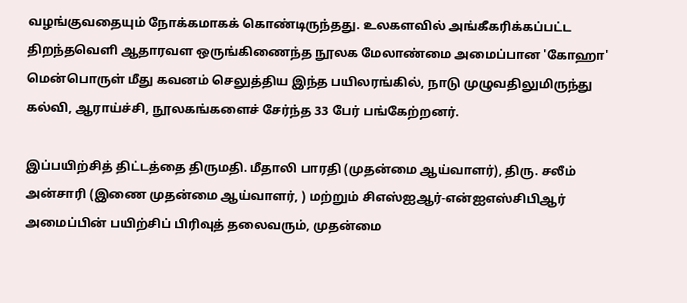வழங்குவதையும் நோக்கமாகக் கொண்டிருந்தது. உலகளவில் அங்கீகரிக்கப்பட்ட திறந்தவெளி ஆதாரவள ஒருங்கிணைந்த நூலக மேலாண்மை அமைப்பான 'கோஹா' மென்பொருள் மீது கவனம் செலுத்திய இந்த பயிலரங்கில், நாடு முழுவதிலுமிருந்து கல்வி, ஆராய்ச்சி, நூலகங்களைச் சேர்ந்த 33 பேர் பங்கேற்றனர்.

இப்பயிற்சித் திட்டத்தை திருமதி. மீதாலி பாரதி (முதன்மை ஆய்வாளர்), திரு. சலீம் அன்சாரி (இணை முதன்மை ஆய்வாளர், ) மற்றும் சிஎஸ்ஐஆர்-என்ஐஎஸ்சிபிஆர் அமைப்பின் பயிற்சிப் பிரிவுத் தலைவரும், முதன்மை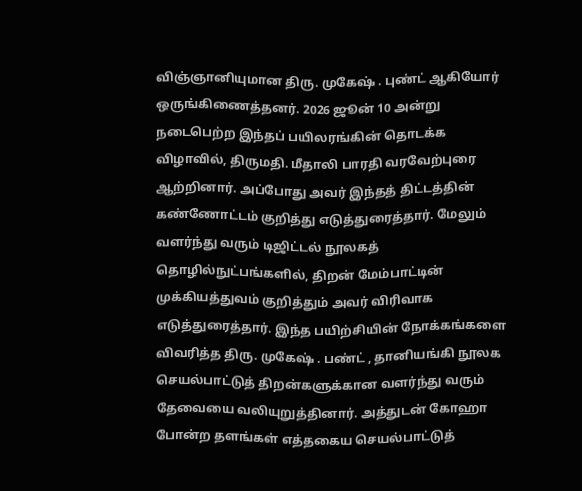விஞ்ஞானியுமான திரு. முகேஷ் . புண்ட் ஆகியோர் ஒருங்கிணைத்தனர். 2026 ஜூன் 10 அன்று நடைபெற்ற இந்தப் பயிலரங்கின் தொடக்க விழாவில், திருமதி. மீதாலி பாரதி வரவேற்புரை ஆற்றினார். அப்போது அவர் இந்தத் திட்டத்தின் கண்ணோட்டம் குறித்து எடுத்துரைத்தார். மேலும் வளர்ந்து வரும் டிஜிட்டல் நூலகத் தொழில்நுட்பங்களில், திறன் மேம்பாட்டின் முக்கியத்துவம் குறித்தும் அவர் விரிவாக எடுத்துரைத்தார். இந்த பயிற்சியின் நோக்கங்களை விவரித்த திரு. முகேஷ் . பண்ட் , தானியங்கி நூலக செயல்பாட்டுத் திறன்களுக்கான வளர்ந்து வரும் தேவையை வலியுறுத்தினார். அத்துடன் கோஹா போன்ற தளங்கள் எத்தகைய செயல்பாட்டுத்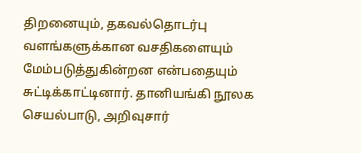திறனையும், தகவல்தொடர்பு  வளங்களுக்கான வசதிகளையும் மேம்படுத்துகின்றன என்பதையும் சுட்டிக்காட்டினார். தானியங்கி நூலக செயல்பாடு, அறிவுசார்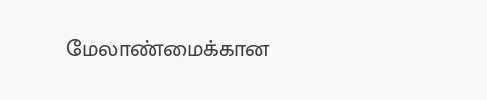மேலாண்மைக்கான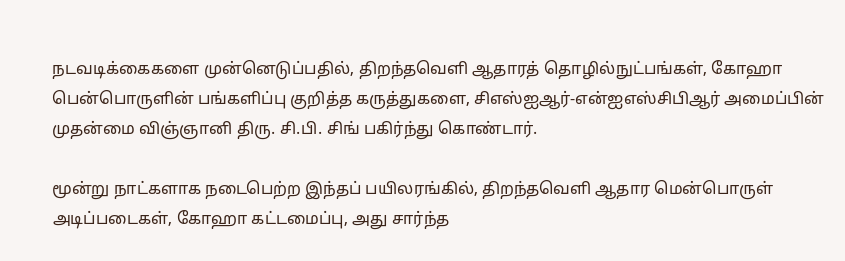நடவடிக்கைகளை முன்னெடுப்பதில், திறந்தவெளி ஆதாரத் தொழில்நுட்பங்கள், கோஹா பென்பொருளின் பங்களிப்பு குறித்த கருத்துகளை, சிஎஸ்ஐஆர்-என்ஐஎஸ்சிபிஆர் அமைப்பின்  முதன்மை விஞ்ஞானி திரு. சி.பி. சிங் பகிர்ந்து கொண்டார்.

மூன்று நாட்களாக நடைபெற்ற இந்தப் பயிலரங்கில், திறந்தவெளி ஆதார மென்பொருள் அடிப்படைகள், கோஹா கட்டமைப்பு, அது சார்ந்த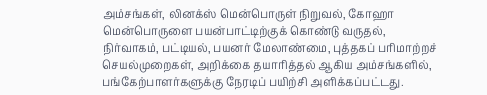அம்சங்கள், லினக்ஸ் மென்பொருள் நிறுவல், கோஹா மென்பொருளை பயன்பாட்டிற்குக் கொண்டு வருதல், நிர்வாகம், பட்டியல், பயனர் மேலாண்மை, புத்தகப் பரிமாற்றச் செயல்முறைகள், அறிக்கை தயாரித்தல் ஆகிய அம்சங்களில், பங்கேற்பாளர்களுக்கு நேரடிப் பயிற்சி அளிக்கப்பட்டது.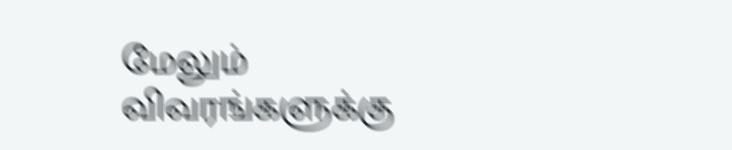மேலும் விவரங்களுக்கு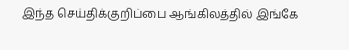இந்த செய்திக்குறிப்பை ஆங்கிலத்தில் இங்கே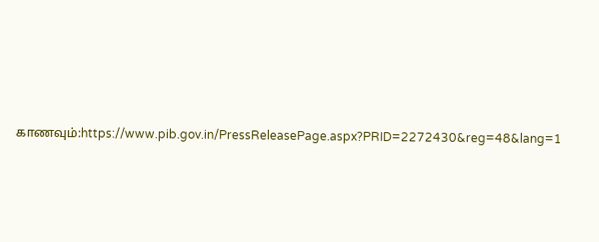காணவும்:https://www.pib.gov.in/PressReleasePage.aspx?PRID=2272430&reg=48&lang=1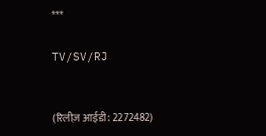***

TV/SV/RJ


(रिलीज़ आईडी: 2272482)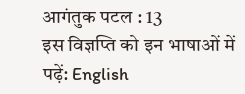आगंतुक पटल : 13
इस विज्ञप्ति को इन भाषाओं में पढ़ें: English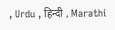, Urdu , हिन्दी , Marathi